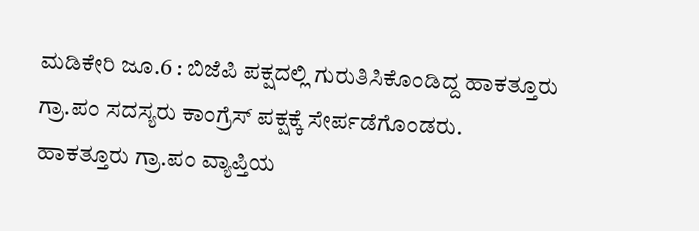ಮಡಿಕೇರಿ ಜೂ.6 : ಬಿಜೆಪಿ ಪಕ್ಷದಲ್ಲಿ ಗುರುತಿಸಿಕೊಂಡಿದ್ದ ಹಾಕತ್ತೂರು ಗ್ರಾ.ಪಂ ಸದಸ್ಯರು ಕಾಂಗ್ರೆಸ್ ಪಕ್ಷಕ್ಕೆ ಸೇರ್ಪಡೆಗೊಂಡರು.
ಹಾಕತ್ತೂರು ಗ್ರಾ.ಪಂ ವ್ಯಾಪ್ತಿಯ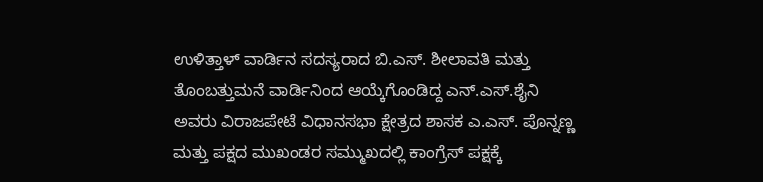ಉಳಿತ್ತಾಳ್ ವಾರ್ಡಿನ ಸದಸ್ಯರಾದ ಬಿ.ಎಸ್. ಶೀಲಾವತಿ ಮತ್ತು ತೊಂಬತ್ತುಮನೆ ವಾರ್ಡಿನಿಂದ ಆಯ್ಕೆಗೊಂಡಿದ್ದ ಎನ್.ಎಸ್.ಶೈನಿ ಅವರು ವಿರಾಜಪೇಟೆ ವಿಧಾನಸಭಾ ಕ್ಷೇತ್ರದ ಶಾಸಕ ಎ.ಎಸ್. ಪೊನ್ನಣ್ಣ ಮತ್ತು ಪಕ್ಷದ ಮುಖಂಡರ ಸಮ್ಮುಖದಲ್ಲಿ ಕಾಂಗ್ರೆಸ್ ಪಕ್ಷಕ್ಕೆ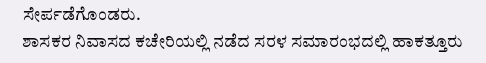ಸೇರ್ಪಡೆಗೊಂಡರು.
ಶಾಸಕರ ನಿವಾಸದ ಕಚೇರಿಯಲ್ಲಿ ನಡೆದ ಸರಳ ಸಮಾರಂಭದಲ್ಲಿ ಹಾಕತ್ತೂರು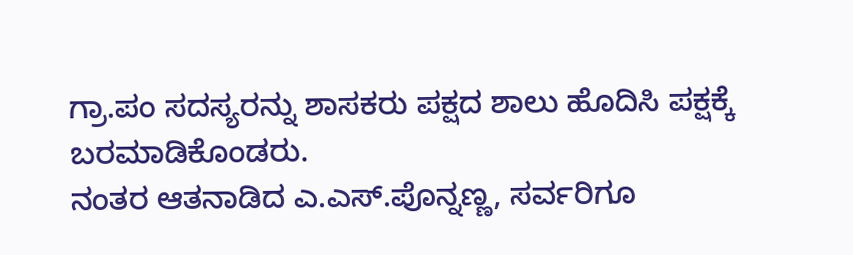ಗ್ರಾ.ಪಂ ಸದಸ್ಯರನ್ನು ಶಾಸಕರು ಪಕ್ಷದ ಶಾಲು ಹೊದಿಸಿ ಪಕ್ಷಕ್ಕೆ ಬರಮಾಡಿಕೊಂಡರು.
ನಂತರ ಆತನಾಡಿದ ಎ.ಎಸ್.ಪೊನ್ನಣ್ಣ, ಸರ್ವರಿಗೂ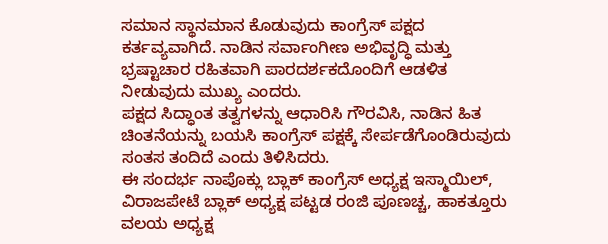ಸಮಾನ ಸ್ಥಾನಮಾನ ಕೊಡುವುದು ಕಾಂಗ್ರೆಸ್ ಪಕ್ಷದ ಕರ್ತವ್ಯವಾಗಿದೆ. ನಾಡಿನ ಸರ್ವಾಂಗೀಣ ಅಭಿವೃದ್ಧಿ ಮತ್ತು ಭ್ರಷ್ಟಾಚಾರ ರಹಿತವಾಗಿ ಪಾರದರ್ಶಕದೊಂದಿಗೆ ಆಡಳಿತ ನೀಡುವುದು ಮುಖ್ಯ ಎಂದರು.
ಪಕ್ಷದ ಸಿದ್ಧಾಂತ ತತ್ವಗಳನ್ನು ಆಧಾರಿಸಿ ಗೌರವಿಸಿ, ನಾಡಿನ ಹಿತ ಚಿಂತನೆಯನ್ನು ಬಯಸಿ ಕಾಂಗ್ರೆಸ್ ಪಕ್ಷಕ್ಕೆ ಸೇರ್ಪಡೆಗೊಂಡಿರುವುದು ಸಂತಸ ತಂದಿದೆ ಎಂದು ತಿಳಿಸಿದರು.
ಈ ಸಂದರ್ಭ ನಾಪೊಕ್ಲು ಬ್ಲಾಕ್ ಕಾಂಗ್ರೆಸ್ ಅಧ್ಯಕ್ಷ ಇಸ್ಮಾಯಿಲ್, ವಿರಾಜಪೇಟೆ ಬ್ಲಾಕ್ ಅಧ್ಯಕ್ಷ ಪಟ್ಟಡ ರಂಜಿ ಪೂಣಚ್ಚ, ಹಾಕತ್ತೂರು ವಲಯ ಅಧ್ಯಕ್ಷ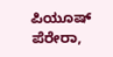ಪಿಯೂಷ್ ಪೆರೇರಾ,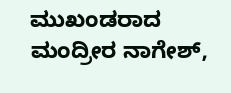ಮುಖಂಡರಾದ ಮಂದ್ರೀರ ನಾಗೇಶ್,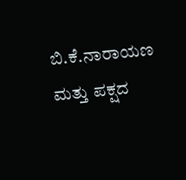ಬಿ.ಕೆ.ನಾರಾಯಣ ಮತ್ತು ಪಕ್ಷದ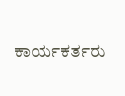ಕಾರ್ಯಕರ್ತರು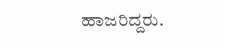ಹಾಜರಿದ್ದರು.